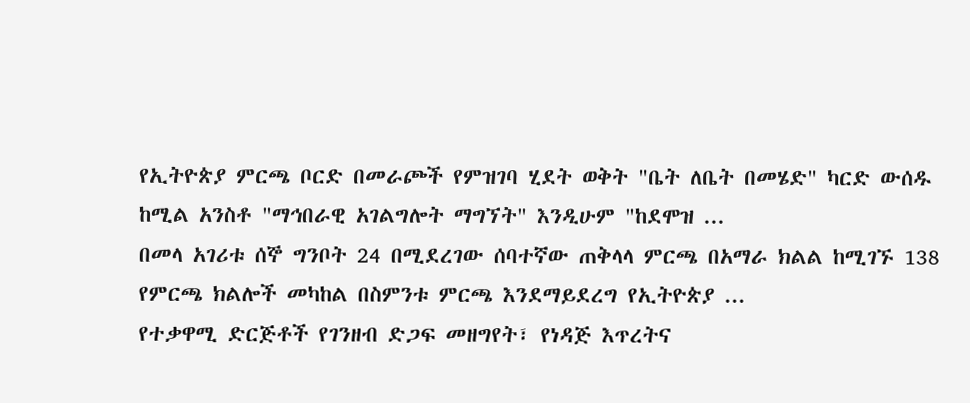የኢትዮጵያ ምርጫ ቦርድ በመራጮች የምዝገባ ሂደት ወቅት "ቤት ለቤት በመሄድ" ካርድ ውሰዱ ከሚል አንስቶ "ማኅበራዊ አገልግሎት ማግኘት" እንዲሁም "ከደሞዝ ...
በመላ አገሪቱ ሰኞ ግንቦት 24 በሚደረገው ሰባተኛው ጠቅላላ ምርጫ በአማራ ክልል ከሚገኙ 138 የምርጫ ክልሎች መካከል በስምንቱ ምርጫ እንደማይደረግ የኢትዮጵያ ...
የተቃዋሚ ድርጅቶች የገንዘብ ድጋፍ መዘግየት፣ የነዳጅ እጥረትና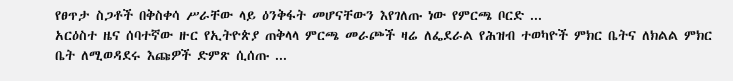የፀጥታ ስጋቶች በቅስቀሳ ሥራቸው ላይ ዕንቅፋት መሆናቸውን እየገለጡ ነው የምርጫ ቦርድ ...
አርዕስተ ዜና ሰባተኛው ዙር የኢትዮጵያ ጠቅላላ ምርጫ መራጮች ዛሬ ለፌደራል የሕዝብ ተወካዮች ምክር ቤትና ለክልል ምክር ቤት ለሚወዳደሩ እጩዎች ድምጽ ሲሰጡ ...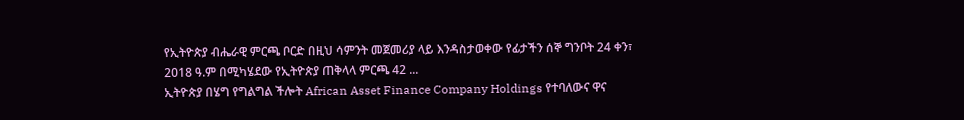የኢትዮጵያ ብሔራዊ ምርጫ ቦርድ በዚህ ሳምንት መጀመሪያ ላይ እንዳስታወቀው የፊታችን ሰኞ ግንቦት 24 ቀን፣ 2018 ዓ.ም በሚካሄደው የኢትዮጵያ ጠቅላላ ምርጫ 42 ...
ኢትዮጵያ በሄግ የግልግል ችሎት African Asset Finance Company Holdings የተባለውና ዋና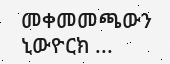መቀመመጫውን ኒውዮርክ ...